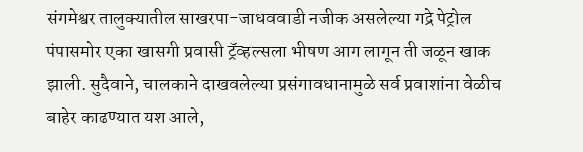संगमेश्वर तालुक्यातील साखरपा-जाधववाडी नजीक असलेल्या गद्रे पेट्रोल पंपासमोर एका खासगी प्रवासी ट्रॅव्हल्सला भीषण आग लागून ती जळून खाक झाली. सुदैवाने, चालकाने दाखवलेल्या प्रसंगावधानामुळे सर्व प्रवाशांना वेळीच बाहेर काढण्यात यश आले,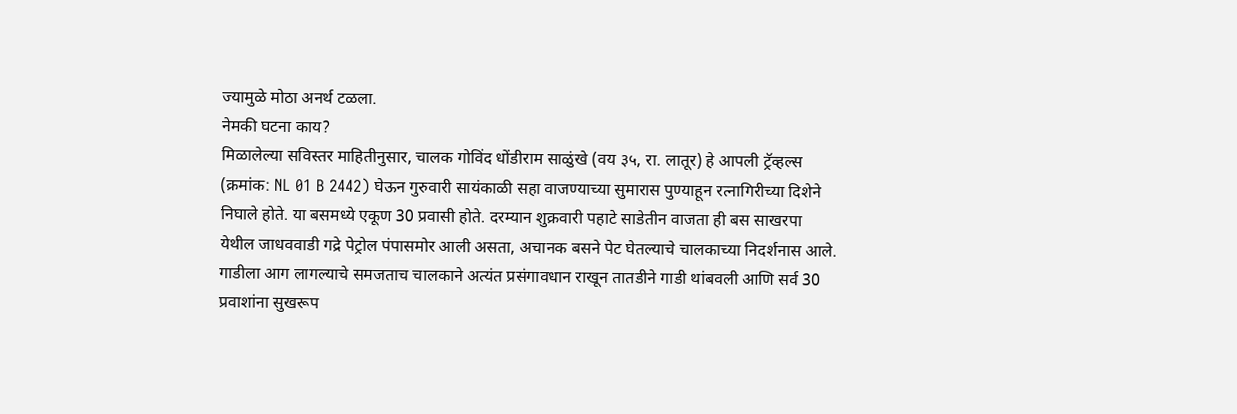ज्यामुळे मोठा अनर्थ टळला.
नेमकी घटना काय?
मिळालेल्या सविस्तर माहितीनुसार, चालक गोविंद धोंडीराम साळुंखे (वय ३५, रा. लातूर) हे आपली ट्रॅव्हल्स (क्रमांक: NL 01 B 2442) घेऊन गुरुवारी सायंकाळी सहा वाजण्याच्या सुमारास पुण्याहून रत्नागिरीच्या दिशेने निघाले होते. या बसमध्ये एकूण 30 प्रवासी होते. दरम्यान शुक्रवारी पहाटे साडेतीन वाजता ही बस साखरपा येथील जाधववाडी गद्रे पेट्रोल पंपासमोर आली असता, अचानक बसने पेट घेतल्याचे चालकाच्या निदर्शनास आले.
गाडीला आग लागल्याचे समजताच चालकाने अत्यंत प्रसंगावधान राखून तातडीने गाडी थांबवली आणि सर्व 30 प्रवाशांना सुखरूप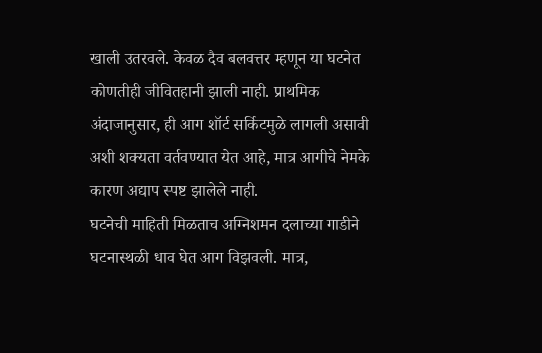खाली उतरवले. केवळ दैव बलवत्तर म्हणून या घटनेत कोणतीही जीवितहानी झाली नाही. प्राथमिक अंदाजानुसार, ही आग शॉर्ट सर्किटमुळे लागली असावी अशी शक्यता वर्तवण्यात येत आहे, मात्र आगीचे नेमके कारण अद्याप स्पष्ट झालेले नाही.
घटनेची माहिती मिळताच अग्निशमन दलाच्या गाडीने घटनास्थळी धाव घेत आग विझवली. मात्र,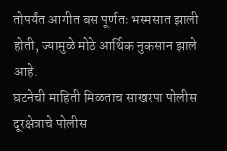तोपर्यंत आगीत बस पूर्णतः भस्मसात झाली होती, ज्यामुळे मोठे आर्थिक नुकसान झाले आहे.
घटनेची माहिती मिळताच साखरपा पोलीस दूरक्षेत्राचे पोलीस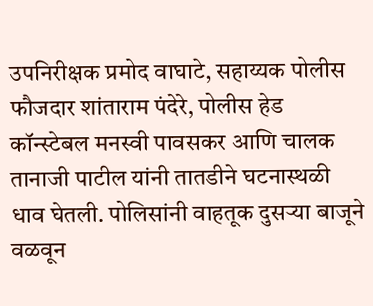उपनिरीक्षक प्रमोद वाघाटे, सहाय्यक पोलीस फौजदार शांताराम पंदेरे, पोलीस हेड कॉन्स्टेबल मनस्वी पावसकर आणि चालक तानाजी पाटील यांनी तातडीने घटनास्थळी धाव घेतली. पोलिसांनी वाहतूक दुसऱ्या बाजूने वळवून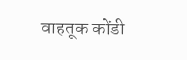वाहतूक कोंडी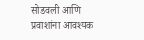सोडवली आणि प्रवाशांना आवश्यक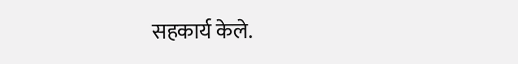सहकार्य केले.